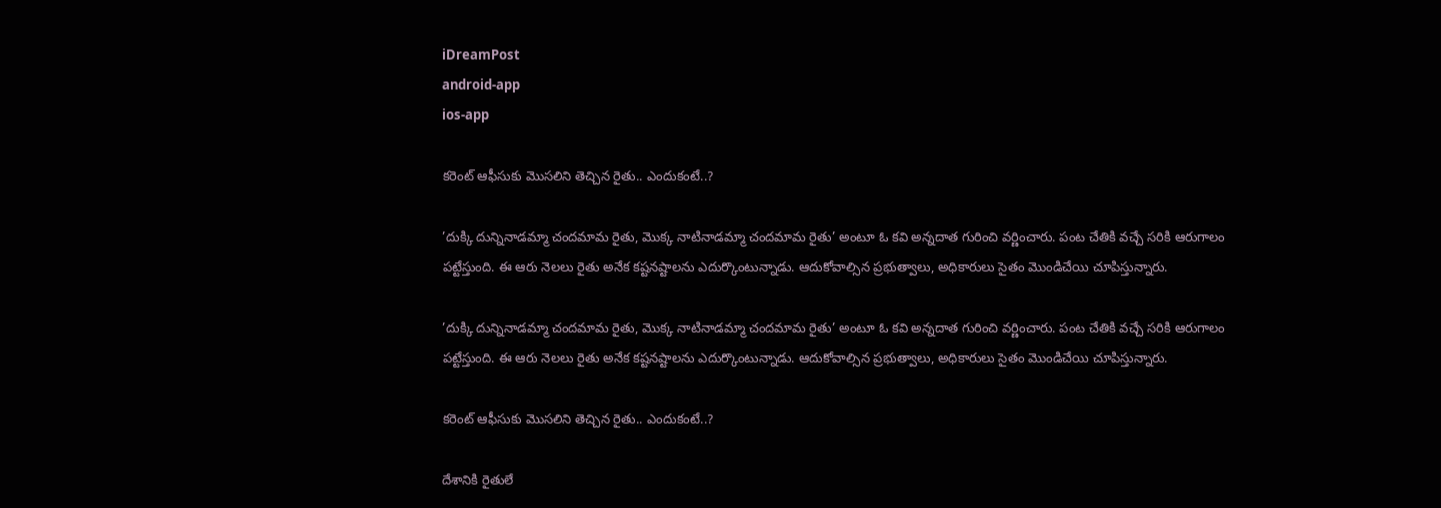iDreamPost
android-app
ios-app

కరెంట్ ఆఫీసుకు మొసలిని తెచ్చిన రైతు.. ఎందుకంటే..?

’దుక్కి దున్నినాడమ్మా చందమామ రైతు, మొక్క నాటినాడమ్మా చందమామ రైతు’ అంటూ ఓ కవి అన్నదాత గురించి వర్ణించారు. పంట చేతికి వచ్చే సరికి ఆరుగాలం పట్టేస్తుంది. ఈ ఆరు నెలలు రైతు అనేక కష్టనష్టాలను ఎదుర్కొంటున్నాడు. ఆదుకోవాల్సిన ప్రభుత్వాలు, అధికారులు సైతం మొండిచేయి చూపిస్తున్నారు.

’దుక్కి దున్నినాడమ్మా చందమామ రైతు, మొక్క నాటినాడమ్మా చందమామ రైతు’ అంటూ ఓ కవి అన్నదాత గురించి వర్ణించారు. పంట చేతికి వచ్చే సరికి ఆరుగాలం పట్టేస్తుంది. ఈ ఆరు నెలలు రైతు అనేక కష్టనష్టాలను ఎదుర్కొంటున్నాడు. ఆదుకోవాల్సిన ప్రభుత్వాలు, అధికారులు సైతం మొండిచేయి చూపిస్తున్నారు.

కరెంట్ ఆఫీసుకు మొసలిని తెచ్చిన రైతు.. ఎందుకంటే..?

దేశానికి రైతులే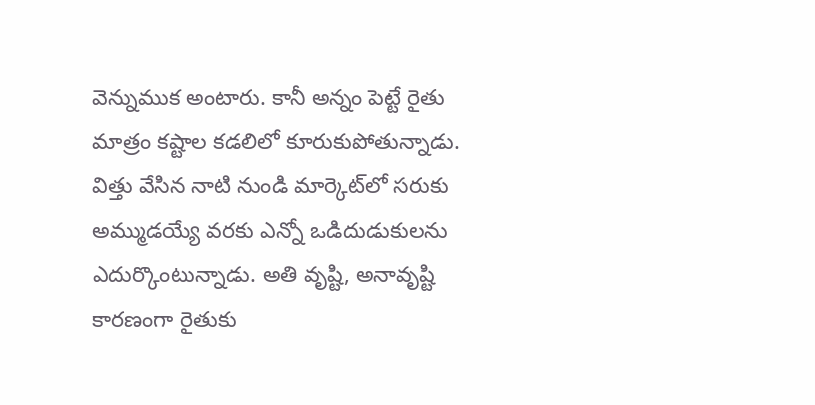వెన్నుముక అంటారు. కానీ అన్నం పెట్టే రైతు మాత్రం కష్టాల కడలిలో కూరుకుపోతున్నాడు. విత్తు వేసిన నాటి నుండి మార్కెట్‌లో సరుకు అమ్ముడయ్యే వరకు ఎన్నో ఒడిదుడుకులను ఎదుర్కొంటున్నాడు. అతి వృష్టి, అనావృష్టి కారణంగా రైతుకు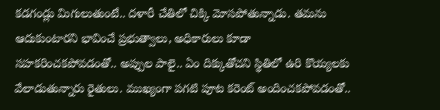కడగండ్లు మిగులుతుంటే.. దళారీ చేతిలో చిక్కి మోసపోతున్నాడు. తమను ఆదుకుంటారని భావించే ప్రభుత్వాలు, అధికారులు కూడా సహకరించకపోవడంతో.. అప్పుల పాలై.. ఏం దిక్కుతోచని స్థితిలో ఉరి కొయ్యలకు వేలాడుతున్నారు రైతులు. ముఖ్యంగా పగటి పూట కరెంట్ అందించకపోవడంతో..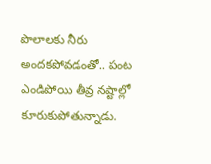పొలాలకు నీరు అందకపోవడంతో.. పంట ఎండిపోయి తీవ్ర నష్టాల్లో కూరుకుపోతున్నాడు.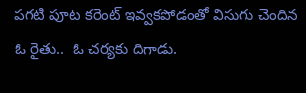పగటి పూట కరెంట్ ఇవ్వకపోడంతో విసుగు చెందిన ఓ రైతు..  ఓ చర్యకు దిగాడు.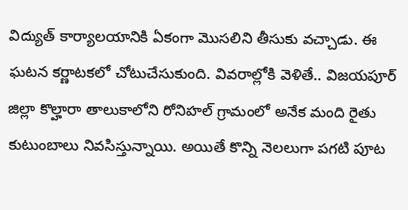విద్యుత్ కార్యాలయానికి ఏకంగా మొసలిని తీసుకు వచ్చాడు. ఈ ఘటన కర్ణాటకలో చోటుచేసుకుంది. వివరాల్లోకి వెళితే.. విజయపూర్ జిల్లా కొల్హారా తాలుకాలోని రోనిహల్ గ్రామంలో అనేక మంది రైతు కుటుంబాలు నివసిస్తున్నాయి. అయితే కొన్ని నెలలుగా పగటి పూట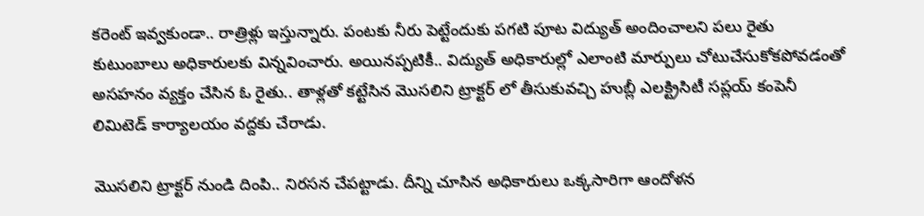కరెంట్ ఇవ్వకుండా.. రాత్రిళ్లు ఇస్తున్నారు. పంటకు నీరు పెట్టేందుకు పగటి పూట విద్యుత్ అందించాలని పలు రైతు కుటుంబాలు అధికారులకు విన్నవించారు. అయినప్పటికీ.. విద్యుత్ అధికారుల్లో ఎలాంటి మార్పులు చోటుచేసుకోకపోవడంతో అసహనం వ్యక్తం చేసిన ఓ రైతు.. తాళ్లతో కట్టేసిన మొసలిని ట్రాక్టర్ లో తీసుకువచ్చి హుబ్లీ ఎలక్ట్రిసిటీ సప్లయ్ కంపెనీ లిమిటెడ్ కార్యాలయం వద్దకు చేరాడు.

మొసలిని ట్రాక్టర్ నుండి దింపి.. నిరసన చేపట్టాడు. దీన్ని చూసిన అధికారులు ఒక్కసారిగా ఆందోళన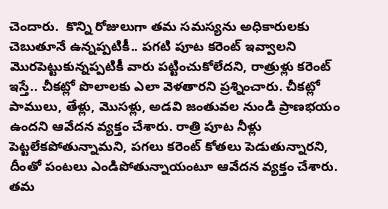చెందారు.  కొన్ని రోజులుగా తమ సమస్యను అధికారులకు చెబుతూనే ఉన్నప్పటికీ.. పగటి పూట కరెంట్ ఇవ్వాలని మొరపెట్టుకున్నప్పటికీ వారు పట్టించుకోలేదని, రాత్రుళ్లు కరెంట్ ఇస్తే.. చీకట్లో పొలాలకు ఎలా వెళతారని ప్రశ్నించారు. చీకట్లో పాములు, తేళ్లు, మొసళ్లు, అడవి జంతువల నుండి ప్రాణభయం ఉందని ఆవేదన వ్యక్తం చేశారు. రాత్రి పూట నీళ్లు పెట్టలేకపోతున్నామని, పగలు కరెంట్ కోతలు పెడుతున్నారని, దీంతో పంటలు ఎండిపోతున్నాయంటూ ఆవేదన వ్యక్తం చేశారు. తమ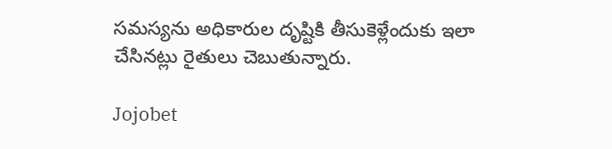సమస్యను అధికారుల దృష్టికి తీసుకెళ్లేందుకు ఇలా చేసినట్లు రైతులు చెబుతున్నారు.

Jojobet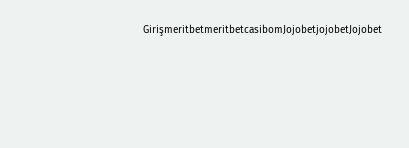GirişmeritbetmeritbetcasibomJojobetjojobetJojobet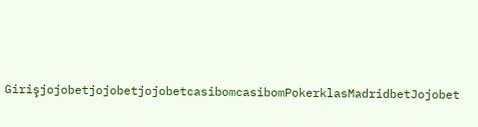GirişjojobetjojobetjojobetcasibomcasibomPokerklasMadridbetJojobet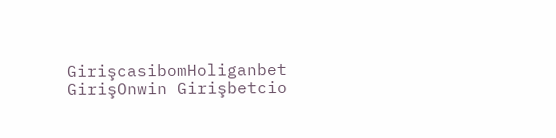GirişcasibomHoliganbet GirişOnwin Girişbetcio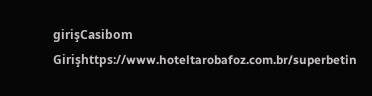girişCasibom Girişhttps://www.hoteltarobafoz.com.br/superbetin